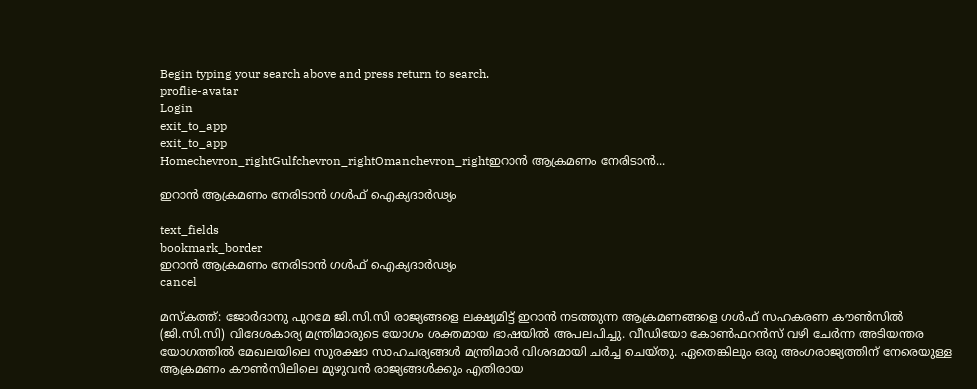Begin typing your search above and press return to search.
proflie-avatar
Login
exit_to_app
exit_to_app
Homechevron_rightGulfchevron_rightOmanchevron_rightഇറാൻ ആക്രമണം നേരിടാൻ...

ഇറാൻ ആക്രമണം നേരിടാൻ ഗൾഫ് ഐക്യദാർഢ്യം

text_fields
bookmark_border
ഇറാൻ ആക്രമണം നേരിടാൻ ഗൾഫ് ഐക്യദാർഢ്യം
cancel

മസ്കത്ത്: ജോർദാനു പുറമേ ജി.സി.സി രാജ്യങ്ങളെ ലക്ഷ്യമിട്ട് ഇറാൻ നടത്തുന്ന ആക്രമണങ്ങളെ ഗൾഫ് സഹകരണ കൗൺസിൽ (ജി.സി.സി) വിദേശകാര്യ മന്ത്രിമാരുടെ യോഗം ശക്തമായ ഭാഷയിൽ അപലപിച്ചു. വീഡിയോ കോൺഫറൻസ് വഴി ചേർന്ന അടിയന്തര യോഗത്തിൽ മേഖലയിലെ സുരക്ഷാ സാഹചര്യങ്ങൾ മന്ത്രിമാർ വിശദമായി ചർച്ച ചെയ്തു. ഏതെങ്കിലും ഒരു അംഗരാജ്യത്തിന് നേരെയുള്ള ആക്രമണം കൗൺസിലിലെ മുഴുവൻ രാജ്യങ്ങൾക്കും എതിരായ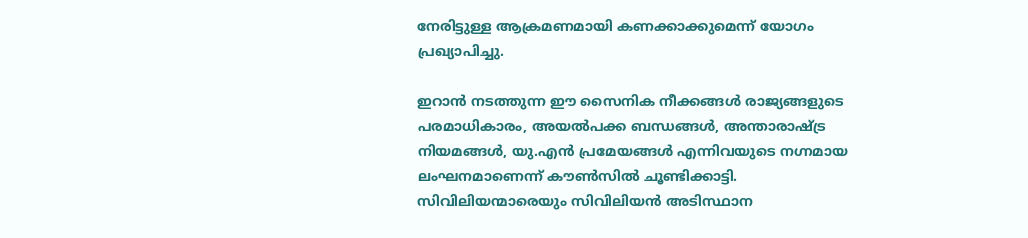നേരിട്ടുള്ള ആക്രമണമായി കണക്കാക്കുമെന്ന് യോഗം പ്രഖ്യാപിച്ചു.

ഇറാൻ നടത്തുന്ന ഈ സൈനിക നീക്കങ്ങൾ രാജ്യങ്ങളുടെ പരമാധികാരം, അയൽപക്ക ബന്ധങ്ങൾ, അന്താരാഷ്ട്ര നിയമങ്ങൾ, യു.എൻ പ്രമേയങ്ങൾ എന്നിവയുടെ നഗ്നമായ ലംഘനമാണെന്ന് കൗൺസിൽ ചൂണ്ടിക്കാട്ടി. സിവിലിയന്മാരെയും സിവിലിയൻ അടിസ്ഥാന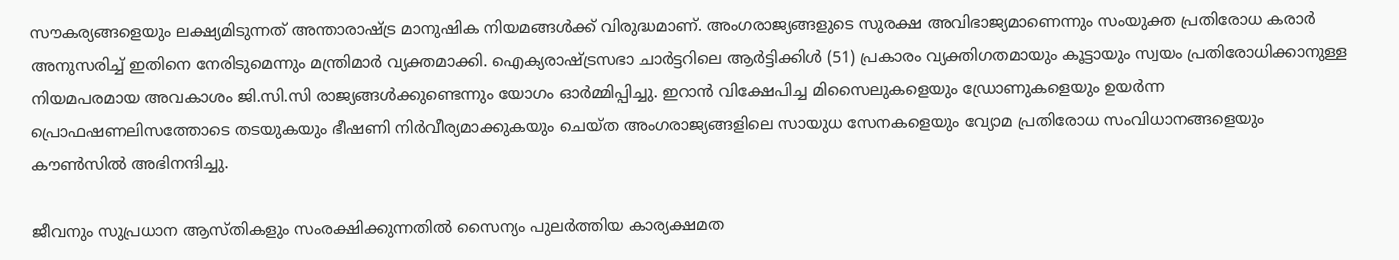സൗകര്യങ്ങളെയും ലക്ഷ്യമിടുന്നത് അന്താരാഷ്ട്ര മാനുഷിക നിയമങ്ങൾക്ക് വിരുദ്ധമാണ്. അംഗരാജ്യങ്ങളുടെ സുരക്ഷ അവിഭാജ്യമാണെന്നും സംയുക്ത പ്രതിരോധ കരാർ അനുസരിച്ച് ഇതിനെ നേരിടുമെന്നും മന്ത്രിമാർ വ്യക്തമാക്കി. ഐക്യരാഷ്ട്രസഭാ ചാർട്ടറിലെ ആർട്ടിക്കിൾ (51) പ്രകാരം വ്യക്തിഗതമായും കൂട്ടായും സ്വയം പ്രതിരോധിക്കാനുള്ള നിയമപരമായ അവകാശം ജി.സി.സി രാജ്യങ്ങൾക്കുണ്ടെന്നും യോഗം ഓർമ്മിപ്പിച്ചു. ഇറാൻ വിക്ഷേപിച്ച മിസൈലുകളെയും ഡ്രോണുകളെയും ഉയർന്ന പ്രൊഫഷണലിസത്തോടെ തടയുകയും ഭീഷണി നിർവീര്യമാക്കുകയും ചെയ്ത അംഗരാജ്യങ്ങളിലെ സായുധ സേനകളെയും വ്യോമ പ്രതിരോധ സംവിധാനങ്ങളെയും കൗൺസിൽ അഭിനന്ദിച്ചു.

ജീവനും സുപ്രധാന ആസ്തികളും സംരക്ഷിക്കുന്നതിൽ സൈന്യം പുലർത്തിയ കാര്യക്ഷമത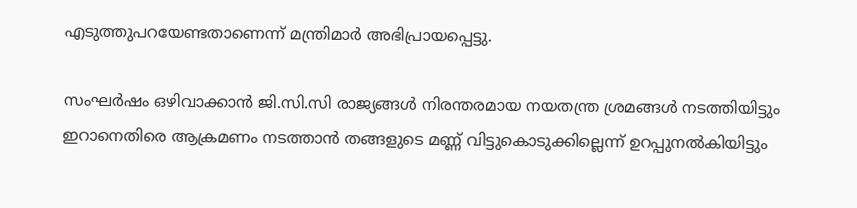എടുത്തുപറയേണ്ടതാണെന്ന് മന്ത്രിമാർ അഭിപ്രായപ്പെട്ടു.

സംഘർഷം ഒഴിവാക്കാൻ ജി.സി.സി രാജ്യങ്ങൾ നിരന്തരമായ നയതന്ത്ര ശ്രമങ്ങൾ നടത്തിയിട്ടും ഇറാനെതിരെ ആക്രമണം നടത്താൻ തങ്ങളുടെ മണ്ണ് വിട്ടുകൊടുക്കില്ലെന്ന് ഉറപ്പുനൽകിയിട്ടും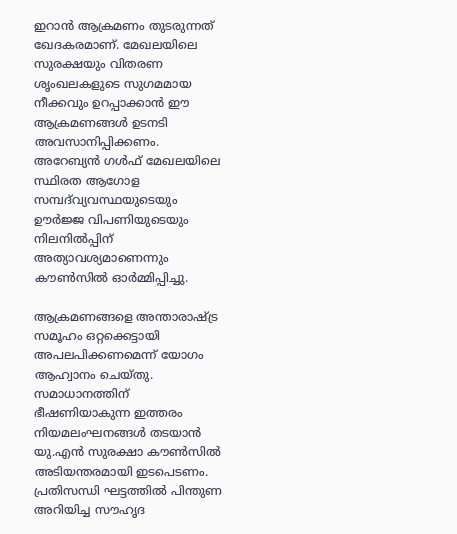ഇറാൻ ആക്രമണം തുടരുന്നത് ഖേദകരമാണ്. മേഖലയിലെ സുരക്ഷയും വിതരണ ശൃംഖലകളുടെ സുഗമമായ നീക്കവും ഉറപ്പാക്കാൻ ഈ ആക്രമണങ്ങൾ ഉടനടി അവസാനിപ്പിക്കണം. അറേബ്യൻ ഗൾഫ് മേഖലയിലെ സ്ഥിരത ആഗോള സമ്പദ്‌വ്യവസ്ഥയുടെയും ഊർജ്ജ വിപണിയുടെയും നിലനിൽപ്പിന് അത്യാവശ്യമാണെന്നും കൗൺസിൽ ഓർമ്മിപ്പിച്ചു.

ആക്രമണങ്ങളെ അന്താരാഷ്ട്ര സമൂഹം ഒറ്റക്കെട്ടായി അപലപിക്കണമെന്ന് യോഗം ആഹ്വാനം ചെയ്തു. സമാധാനത്തിന് ഭീഷണിയാകുന്ന ഇത്തരം നിയമലംഘനങ്ങൾ തടയാൻ യു.എൻ സുരക്ഷാ കൗൺസിൽ അടിയന്തരമായി ഇടപെടണം. പ്രതിസന്ധി ഘട്ടത്തിൽ പിന്തുണ അറിയിച്ച സൗഹൃദ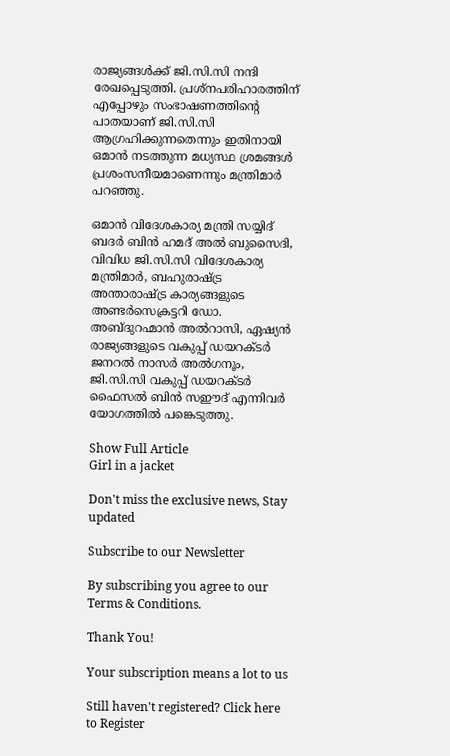രാജ്യങ്ങൾക്ക് ജി.സി.സി നന്ദി രേഖപ്പെടുത്തി. പ്രശ്നപരിഹാരത്തിന് എപ്പോഴും സംഭാഷണത്തിന്റെ പാതയാണ് ജി.സി.സി ആഗ്രഹിക്കുന്നതെന്നും ഇതിനായി ഒമാൻ നടത്തുന്ന മധ്യസ്ഥ ശ്രമങ്ങൾ പ്രശംസനീയമാണെന്നും മന്ത്രിമാർ പറഞ്ഞു.

ഒമാൻ വിദേശകാര്യ മന്ത്രി സയ്യിദ് ബദർ ബിൻ ഹമദ് അൽ ബുസൈദി, വിവിധ ജി.സി.സി വിദേശകാര്യ മന്ത്രിമാർ, ബഹുരാഷ്ട്ര അന്താരാഷ്ട്ര കാര്യങ്ങളുടെ അണ്ടർസെക്രട്ടറി ഡോ. അബ്ദുറഹ്മാൻ അൽറാസി, ഏഷ്യൻ രാജ്യങ്ങളുടെ വകുപ്പ് ഡയറക്ടർ ജനറൽ നാസർ അൽഗനൂം, ജി.സി.സി വകുപ്പ് ഡയറക്ടർ ഫൈസൽ ബിൻ സഈദ് എന്നിവർ യോഗത്തിൽ പങ്കെടുത്തു.

Show Full Article
Girl in a jacket

Don't miss the exclusive news, Stay updated

Subscribe to our Newsletter

By subscribing you agree to our Terms & Conditions.

Thank You!

Your subscription means a lot to us

Still haven't registered? Click here to Register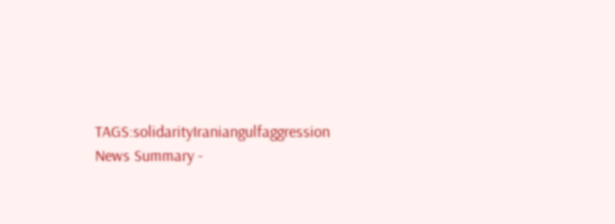TAGS:solidarityIraniangulfaggression
News Summary -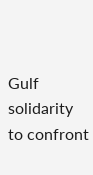Gulf solidarity to confront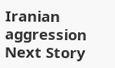Iranian aggression
Next Story